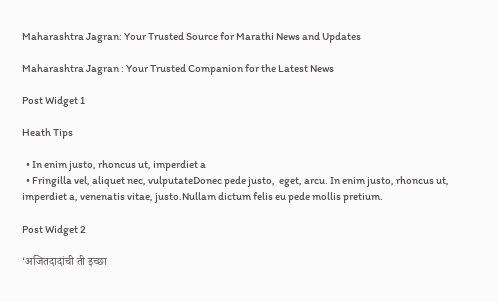Maharashtra Jagran: Your Trusted Source for Marathi News and Updates

Maharashtra Jagran : Your Trusted Companion for the Latest News

Post Widget 1

Heath Tips

  • In enim justo, rhoncus ut, imperdiet a
  • Fringilla vel, aliquet nec, vulputateDonec pede justo,  eget, arcu. In enim justo, rhoncus ut, imperdiet a, venenatis vitae, justo.Nullam dictum felis eu pede mollis pretium.

Post Widget 2

‘अजितदादांची ती इच्छा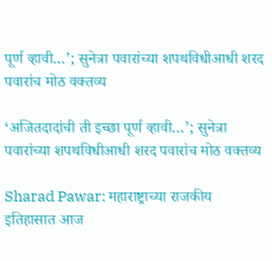पूर्ण व्हावी…’; सुनेत्रा पवारांच्या शपथविधीआधी शरद पवारांच मोठ वक्तव्य

‘अजितदादांची ती इच्छा पूर्ण व्हावी…’; सुनेत्रा पवारांच्या शपथविधीआधी शरद पवारांच मोठ वक्तव्य

Sharad Pawar: महाराष्ट्राच्या राजकीय इतिहासात आज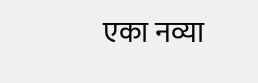एका नव्या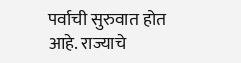पर्वाची सुरुवात होत आहे. राज्याचे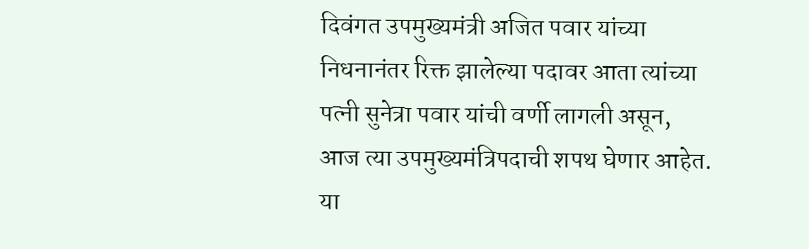दिवंगत उपमुख्यमंत्री अजित पवार यांच्या निधनानंतर रिक्त झालेल्या पदावर आता त्यांच्या पत्नी सुनेत्रा पवार यांची वर्णी लागली असून, आज त्या उपमुख्यमंत्रिपदाची शपथ घेणार आहेत. या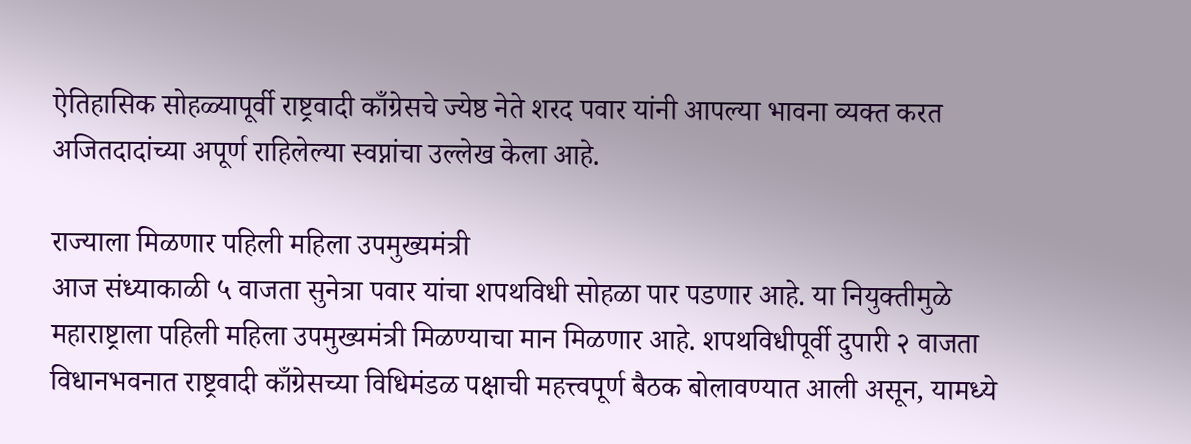ऐतिहासिक सोहळ्यापूर्वी राष्ट्रवादी काँग्रेसचे ज्येष्ठ नेते शरद पवार यांनी आपल्या भावना व्यक्त करत अजितदादांच्या अपूर्ण राहिलेल्या स्वप्नांचा उल्लेख केला आहे.

राज्याला मिळणार पहिली महिला उपमुख्यमंत्री
आज संध्याकाळी ५ वाजता सुनेत्रा पवार यांचा शपथविधी सोहळा पार पडणार आहे. या नियुक्तीमुळे महाराष्ट्राला पहिली महिला उपमुख्यमंत्री मिळण्याचा मान मिळणार आहे. शपथविधीपूर्वी दुपारी २ वाजता विधानभवनात राष्ट्रवादी काँग्रेसच्या विधिमंडळ पक्षाची महत्त्वपूर्ण बैठक बोलावण्यात आली असून, यामध्ये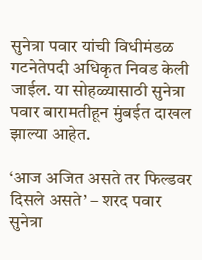सुनेत्रा पवार यांची विधीमंडळ गटनेतेपदी अधिकृत निवड केली जाईल. या सोहळ्यासाठी सुनेत्रा पवार बारामतीहून मुंबईत दाखल झाल्या आहेत.

‘आज अजित असते तर फिल्डवर दिसले असते’ – शरद पवार
सुनेत्रा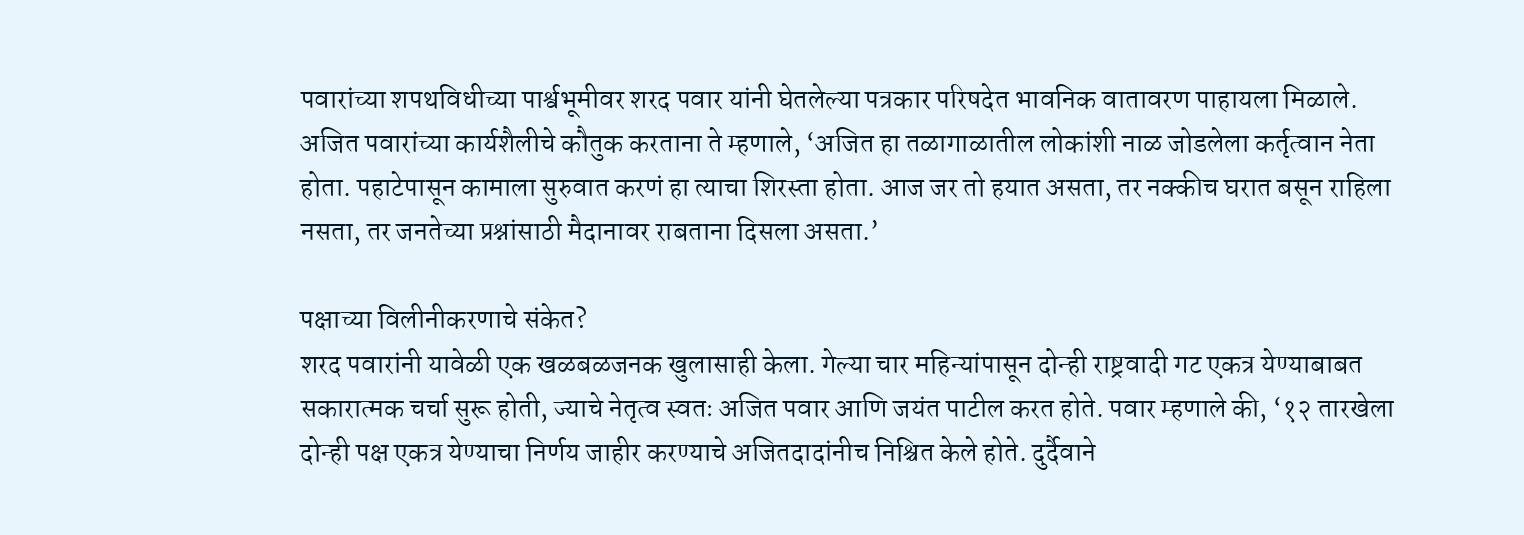पवारांच्या शपथविधीच्या पार्श्वभूमीवर शरद पवार यांनी घेतलेल्या पत्रकार परिषदेत भावनिक वातावरण पाहायला मिळाले. अजित पवारांच्या कार्यशैलीचे कौतुक करताना ते म्हणाले, ‘अजित हा तळागाळातील लोकांशी नाळ जोडलेला कर्तृत्वान नेता होता. पहाटेपासून कामाला सुरुवात करणं हा त्याचा शिरस्ता होता. आज जर तो हयात असता, तर नक्कीच घरात बसून राहिला नसता, तर जनतेच्या प्रश्नांसाठी मैदानावर राबताना दिसला असता.’

पक्षाच्या विलीनीकरणाचे संकेत?
शरद पवारांनी यावेळी एक खळबळजनक खुलासाही केला. गेल्या चार महिन्यांपासून दोन्ही राष्ट्रवादी गट एकत्र येण्याबाबत सकारात्मक चर्चा सुरू होती, ज्याचे नेतृत्व स्वतः अजित पवार आणि जयंत पाटील करत होते. पवार म्हणाले की, ‘१२ तारखेला दोन्ही पक्ष एकत्र येण्याचा निर्णय जाहीर करण्याचे अजितदादांनीच निश्चित केले होते. दुर्दैवाने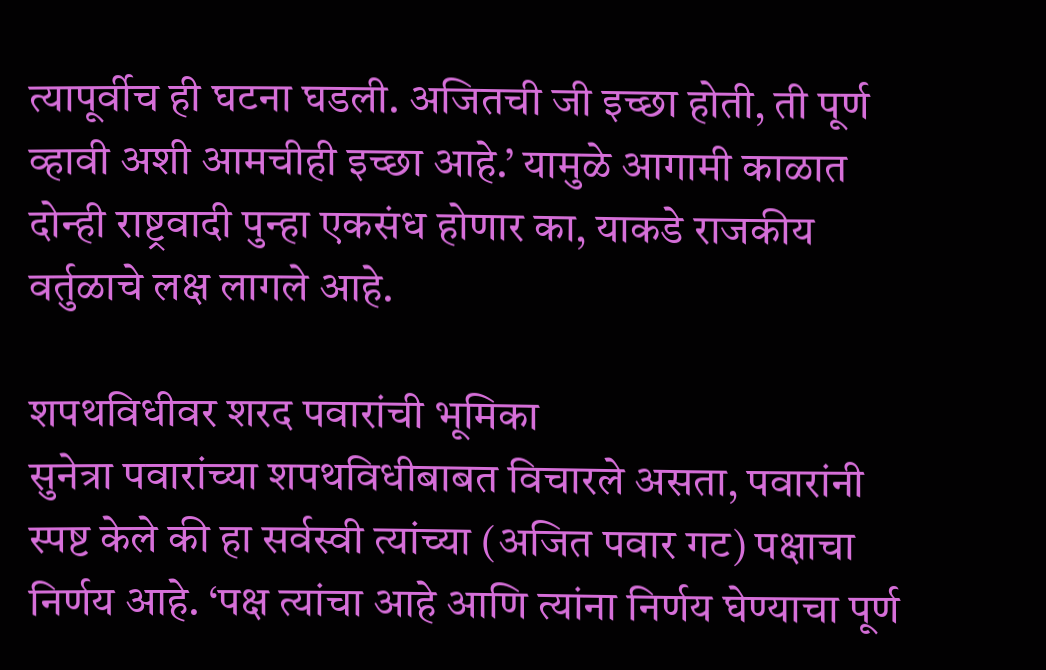त्यापूर्वीच ही घटना घडली. अजितची जी इच्छा होती, ती पूर्ण व्हावी अशी आमचीही इच्छा आहे.’ यामुळे आगामी काळात दोन्ही राष्ट्रवादी पुन्हा एकसंध होणार का, याकडे राजकीय वर्तुळाचे लक्ष लागले आहे.

शपथविधीवर शरद पवारांची भूमिका
सुनेत्रा पवारांच्या शपथविधीबाबत विचारले असता, पवारांनी स्पष्ट केले की हा सर्वस्वी त्यांच्या (अजित पवार गट) पक्षाचा निर्णय आहे. ‘पक्ष त्यांचा आहे आणि त्यांना निर्णय घेण्याचा पूर्ण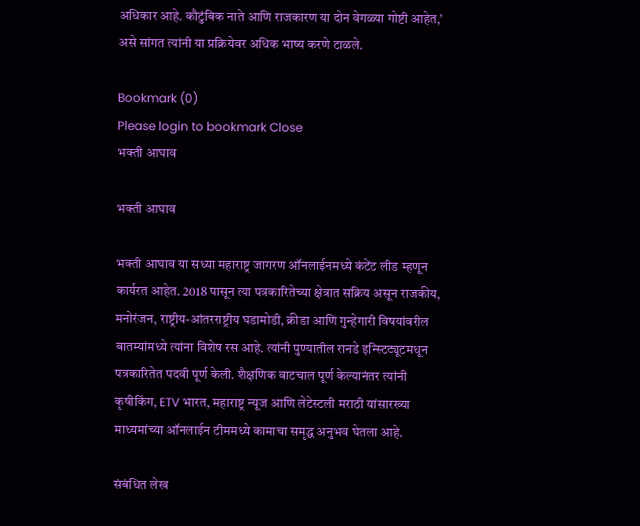अधिकार आहे. कौटुंबिक नाते आणि राजकारण या दोन वेगळ्या गोष्टी आहेत,’ असे सांगत त्यांनी या प्रक्रियेवर अधिक भाष्य करणे टाळले.

Bookmark (0)
Please login to bookmark Close
भक्ती आघाव

भक्ती आघाव

भक्ती आघाव या सध्या महाराष्ट्र जागरण ऑनलाईनमध्ये कंटेंट लीड म्हणून कार्यरत आहेत. 2018 पासून त्या पत्रकारितेच्या क्षेत्रात सक्रिय असून राजकीय, मनोरंजन, राष्ट्रीय-आंतरराष्ट्रीय घडामोडी, क्रीडा आणि गुन्हेगारी विषयांवरील बातम्यांमध्ये त्यांना विशेष रस आहे. त्यांनी पुण्यातील रानडे इन्स्टिट्यूटमधून पत्रकारितेत पदवी पूर्ण केली. शैक्षणिक वाटचाल पूर्ण केल्यानंतर त्यांनी कृषीकिंग, ETV भारत, महाराष्ट्र न्यूज आणि लेटेस्टली मराठी यांसारख्या माध्यमांच्या ऑनलाईन टीममध्ये कामाचा समृद्ध अनुभव घेतला आहे.

संबंधित लेख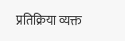प्रतिक्रिया व्यक्त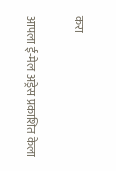करा

आपला ई-मेल अड्रेस प्रकाशित केला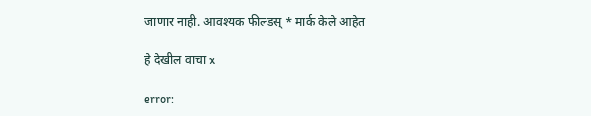जाणार नाही. आवश्यक फील्डस् * मार्क केले आहेत

हे देखील वाचा x

error: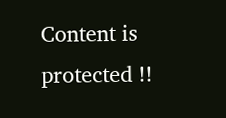Content is protected !!